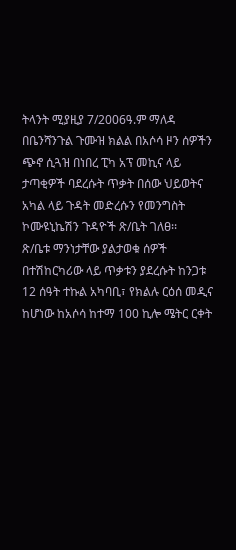ትላንት ሚያዚያ 7/2006ዓ.ም ማለዳ በቤንሻንጉል ጉሙዝ ክልል በአሶሳ ዞን ሰዎችን ጭኖ ሲጓዝ በነበረ ፒካ አፕ መኪና ላይ ታጣቂዎች ባደረሱት ጥቃት በሰው ህይወትና አካል ላይ ጉዳት መድረሱን የመንግስት ኮሙዩኒኬሽን ጉዳዮች ጽ/ቤት ገለፀ፡፡
ጽ/ቤቱ ማንነታቸው ያልታወቁ ሰዎች በተሽከርካሪው ላይ ጥቃቱን ያደረሱት ከንጋቱ 12 ሰዓት ተኩል አካባቢ፣ የክልሉ ርዕሰ መዲና ከሆነው ከአሶሳ ከተማ 100 ኪሎ ሜትር ርቀት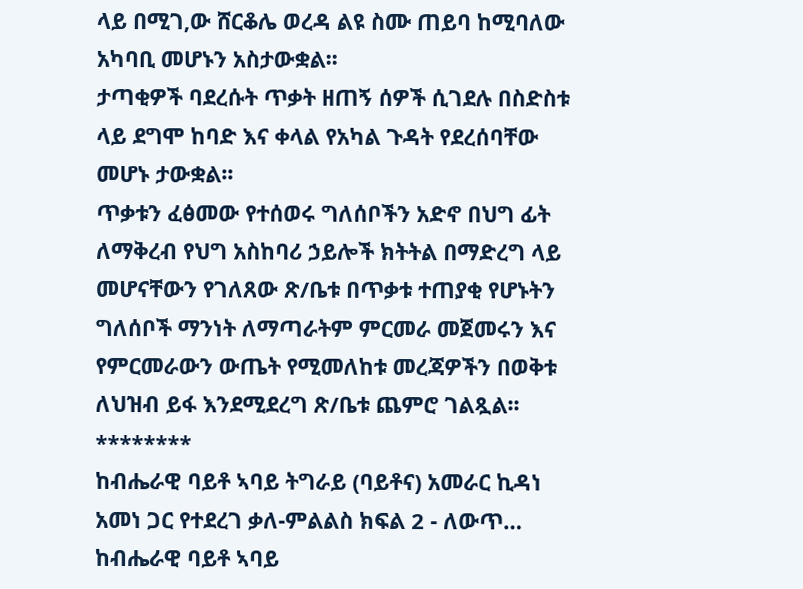ላይ በሚገ‚ው ሸርቆሌ ወረዳ ልዩ ስሙ ጠይባ ከሚባለው አካባቢ መሆኑን አስታውቋል፡፡
ታጣቂዎች ባደረሱት ጥቃት ዘጠኝ ሰዎች ሲገደሉ በስድስቱ ላይ ደግሞ ከባድ እና ቀላል የአካል ጉዳት የደረሰባቸው መሆኑ ታውቋል፡፡
ጥቃቱን ፈፅመው የተሰወሩ ግለሰቦችን አድኖ በህግ ፊት ለማቅረብ የህግ አስከባሪ ኃይሎች ክትትል በማድረግ ላይ መሆናቸውን የገለጸው ጽ/ቤቱ በጥቃቱ ተጠያቂ የሆኑትን ግለሰቦች ማንነት ለማጣራትም ምርመራ መጀመሩን እና የምርመራውን ውጤት የሚመለከቱ መረጃዎችን በወቅቱ ለህዝብ ይፋ እንደሚደረግ ጽ/ቤቱ ጨምሮ ገልጿል፡፡
********
ከብሔራዊ ባይቶ ኣባይ ትግራይ (ባይቶና) አመራር ኪዳነ አመነ ጋር የተደረገ ቃለ-ምልልስ ክፍል 2 - ለውጥ…
ከብሔራዊ ባይቶ ኣባይ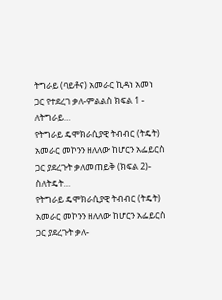ትግራይ (ባይቶና) አመራር ኪዳነ አመነ ጋር የተደረገ ቃለ-ምልልስ ክፍል 1 - ለትግራይ…
የትግራይ ዴሞክራሲያዊ ትብብር (ትዴት) አመራር መኮንን ዘለለው ከሆርን አፌይርስ ጋር ያደረጉት ቃለመጠይቅ (ክፍል 2)- ስለትዴት…
የትግራይ ዴሞክራሲያዊ ትብብር (ትዴት) አመራር መኮንን ዘለለው ከሆርን አፌይርስ ጋር ያደረጉት ቃለ-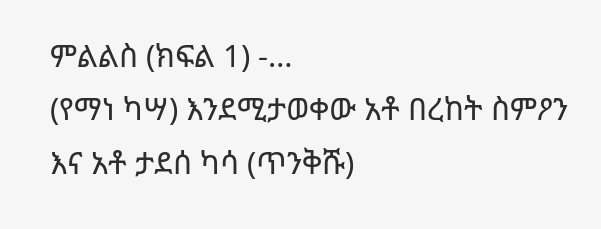ምልልስ (ክፍል 1) -…
(የማነ ካሣ) እንደሚታወቀው አቶ በረከት ስምዖን እና አቶ ታደሰ ካሳ (ጥንቅሹ)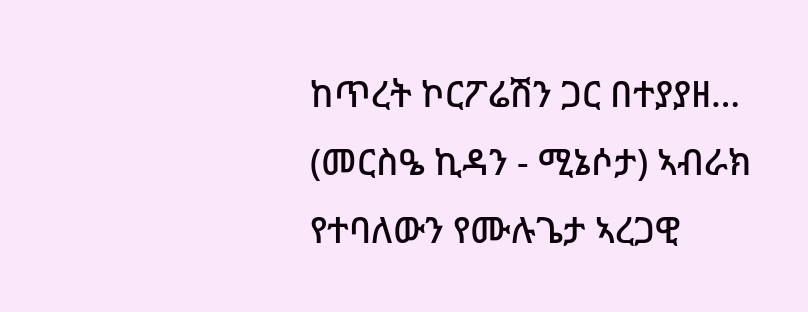ከጥረት ኮርፖሬሽን ጋር በተያያዘ…
(መርስዔ ኪዳን - ሚኔሶታ) ኣብራክ የተባለውን የሙሉጌታ ኣረጋዊ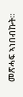መጽሓፍ ኣነበብኩት።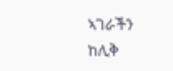ኣገራችን ከሊቅ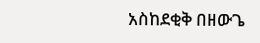አስከደቂቅ በዘውጌ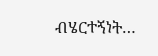ብሄርተኝነት…